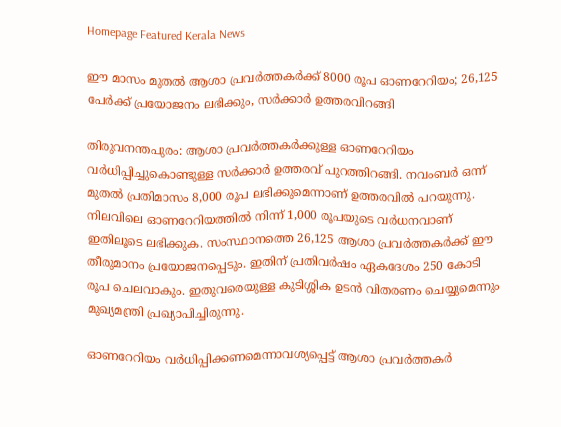Homepage Featured Kerala News

ഈ മാസം മുതൽ ആശാ പ്രവർത്തകർക്ക് 8000 രൂപ ഓണറേറിയം; 26,125 പേർക്ക് പ്രയോജനം ലഭിക്കും, സർക്കാർ ഉത്തരവിറങ്ങി

തിരുവനന്തപുരം: ആശാ പ്രവർത്തകർക്കുള്ള ഓണറേറിയം വർധിപ്പിച്ചുകൊണ്ടുള്ള സർക്കാർ ഉത്തരവ് പുറത്തിറങ്ങി. നവംബർ ഒന്ന് മുതൽ പ്രതിമാസം 8,000 രൂപ ലഭിക്കുമെന്നാണ് ഉത്തരവിൽ പറയുന്നു. നിലവിലെ ഓണറേറിയത്തിൽ നിന്ന് 1,000 രൂപയുടെ വർധനവാണ് ഇതിലൂടെ ലഭിക്കുക. സംസ്ഥാനത്തെ 26,125 ആശാ പ്രവർത്തകർക്ക് ഈ തീരുമാനം പ്രയോജനപ്പെടും. ഇതിന് പ്രതിവർഷം ഏകദേശം 250 കോടി രൂപ ചെലവാകും. ഇതുവരെയുള്ള കുടിശ്ശിക ഉടൻ വിതരണം ചെയ്യുമെന്നും മുഖ്യമന്ത്രി പ്രഖ്യാപിച്ചിരുന്നു.

ഓണറേറിയം വർധിപ്പിക്കണമെന്നാവശ്യപ്പെട്ട് ആശാ പ്രവർത്തകർ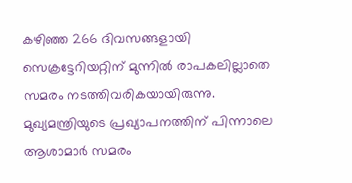കഴിഞ്ഞ 266 ദിവസങ്ങളായി സെക്രട്ടേറിയറ്റിന് മുന്നിൽ രാപകലില്ലാതെ സമരം നടത്തിവരികയായിരുന്നു. മുഖ്യമന്ത്രിയുടെ പ്രഖ്യാപനത്തിന് പിന്നാലെ ആശാമാർ സമരം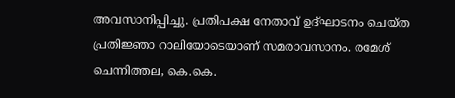അവസാനിപ്പിച്ചു. പ്രതിപക്ഷ നേതാവ് ഉദ്ഘാടനം ചെയ്ത പ്രതിജ്ഞാ റാലിയോടെയാണ് സമരാവസാനം. രമേശ് ചെന്നിത്തല, കെ.കെ.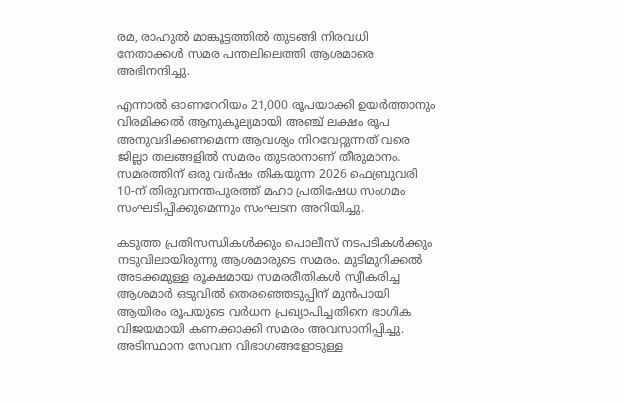രമ, രാഹുൽ മാങ്കൂട്ടത്തിൽ തുടങ്ങി നിരവധി നേതാക്കൾ സമര പന്തലിലെത്തി ആശമാരെ അഭിനന്ദിച്ചു.

എന്നാൽ ഓണറേറിയം 21,000 രൂപയാക്കി ഉയർത്താനും വിരമിക്കൽ ആനുകൂല്യമായി അഞ്ച് ലക്ഷം രൂപ അനുവദിക്കണമെന്ന ആവശ്യം നിറവേറ്റുന്നത് വരെ ജില്ലാ തലങ്ങളിൽ സമരം തുടരാനാണ് തീരുമാനം. സമരത്തിന് ഒരു വർഷം തികയുന്ന 2026 ഫെബ്രുവരി 10-ന് തിരുവനന്തപുരത്ത് മഹാ പ്രതിഷേധ സംഗമം സംഘടിപ്പിക്കുമെന്നും സംഘടന അറിയിച്ചു.

കടുത്ത പ്രതിസന്ധികൾക്കും പൊലീസ് നടപടികൾക്കും നടുവിലായിരുന്നു ആശമാരുടെ സമരം. മുടിമുറിക്കൽ അടക്കമുള്ള രൂക്ഷമായ സമരരീതികൾ സ്വീകരിച്ച ആശമാർ ഒടുവിൽ തെരഞ്ഞെടുപ്പിന് മുൻപായി ആയിരം രൂപയുടെ വർധന പ്രഖ്യാപിച്ചതിനെ ഭാഗിക വിജയമായി കണക്കാക്കി സമരം അവസാനിപ്പിച്ചു. അടിസ്ഥാന സേവന വിഭാഗങ്ങളോടുള്ള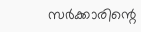സർക്കാരിന്റെ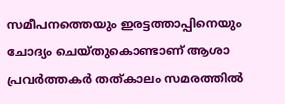സമീപനത്തെയും ഇരട്ടത്താപ്പിനെയും ചോദ്യം ചെയ്തുകൊണ്ടാണ് ആശാ പ്രവർത്തകർ തത്കാലം സമരത്തിൽ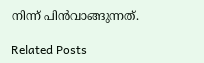നിന്ന് പിൻവാങ്ങുന്നത്.

Related Posts